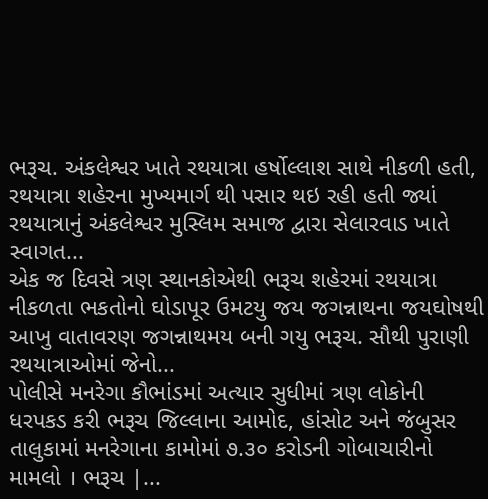ભરૂચ. અંકલેશ્વર ખાતે રથયાત્રા હર્ષોલ્લાશ સાથે નીકળી હતી, રથયાત્રા શહેરના મુખ્યમાર્ગ થી પસાર થઇ રહી હતી જ્યાં રથયાત્રાનું અંકલેશ્વર મુસ્લિમ સમાજ દ્વારા સેલારવાડ ખાતે સ્વાગત...
એક જ દિવસે ત્રણ સ્થાનકોએથી ભરૂચ શહેરમાં રથયાત્રા નીકળતા ભકતોનો ઘોડાપૂર ઉમટયુ જય જગન્નાથના જયઘોષથી આખુ વાતાવરણ જગન્નાથમય બની ગયુ ભરૂચ. સૌથી પુરાણી રથયાત્રાઓમાં જેનો...
પોલીસે મનરેગા કૌભાંડમાં અત્યાર સુધીમાં ત્રણ લોકોની ધરપકડ કરી ભરૂચ જિલ્લાના આમોદ, હાંસોટ અને જંબુસર તાલુકામાં મનરેગાના કામોમાં ૭.૩૦ કરોડની ગોબાચારીનો મામલો । ભરૂચ |...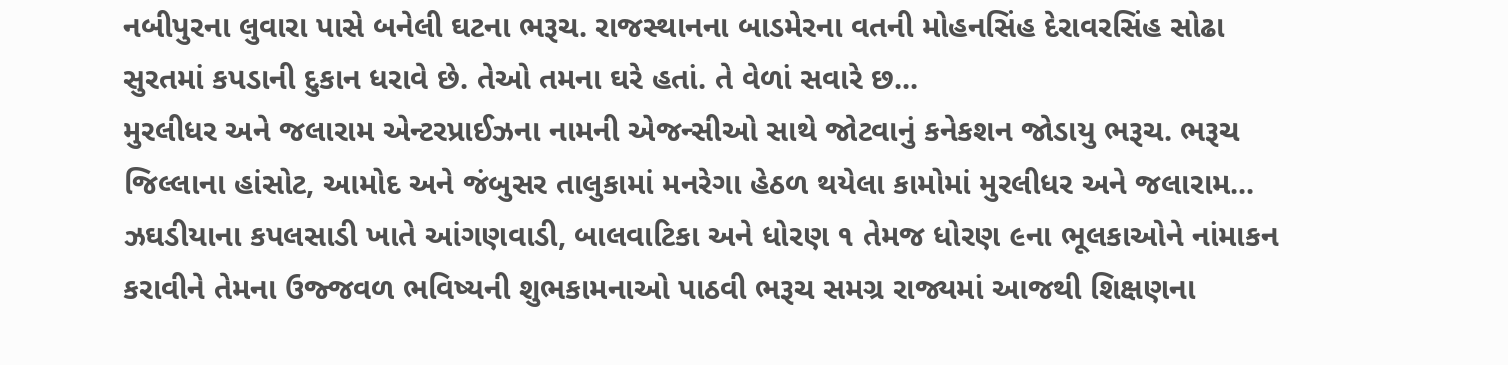નબીપુરના લુવારા પાસે બનેલી ઘટના ભરૂચ. રાજસ્થાનના બાડમેરના વતની મોહનસિંહ દેરાવરસિંહ સોઢા સુરતમાં કપડાની દુકાન ધરાવે છે. તેઓ તમના ઘરે હતાં. તે વેળાં સવારે છ...
મુરલીધર અને જલારામ એન્ટરપ્રાઈઝના નામની એજન્સીઓ સાથે જોટવાનું કનેકશન જોડાયુ ભરૂચ. ભરૂચ જિલ્લાના હાંસોટ, આમોદ અને જંબુસર તાલુકામાં મનરેગા હેઠળ થયેલા કામોમાં મુરલીધર અને જલારામ...
ઝઘડીયાના કપલસાડી ખાતે આંગણવાડી, બાલવાટિકા અને ધોરણ ૧ તેમજ ધોરણ ૯ના ભૂલકાઓને નાંમાકન કરાવીને તેમના ઉજ્જવળ ભવિષ્યની શુભકામનાઓ પાઠવી ભરૂચ સમગ્ર રાજ્યમાં આજથી શિક્ષણના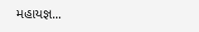મહાયજ્ઞ...